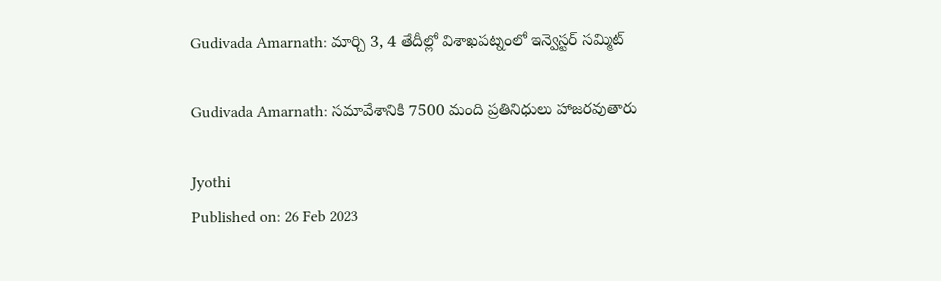Gudivada Amarnath: మార్చి 3, 4 తేదీల్లో విశాఖపట్నంలో ఇన్వెస్టర్‌ సమ్మిట్‌

Gudivada Amarnath: సమావేశానికి 7500 మంది ప్రతినిధులు హాజరవుతారు

Jyothi
Published on: 26 Feb 2023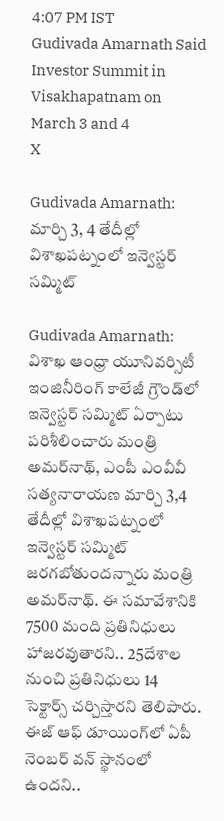4:07 PM IST
Gudivada Amarnath Said Investor Summit in Visakhapatnam on March 3 and 4
X

Gudivada Amarnath: మార్చి 3, 4 తేదీల్లో విశాఖపట్నంలో ఇన్వెస్టర్‌ సమ్మిట్‌

Gudivada Amarnath: విశాఖ ఆంధ్రా యూనివర్సిటీ ఇంజినీరింగ్‌ కాలేజీ గ్రౌండ్‌లో ఇన్వెస్టర్‌ సమ్మిట్‌ ఏర్పాటు పరిశీలించారు మంత్రి అమర్‌నాథ్‌, ఎంపీ ఎంవీవీ సత్యనారాయణ మార్చి 3,4 తేదీల్లో విశాఖపట్నంలో ఇన్వెస్టర్‌ సమ్మిట్‌ జరగబోతుందన్నారు మంత్రి అమర్‌నాథ్‌. ఈ సమావేశానికి 7500 మంది ప్రతినిధులు హాజరవుతారని.. 25దేశాల నుంచి ప్రతినిధులు 14 సెక్టార్స్‌ చర్చిస్తారని తెలిపారు. ఈజ్‌ ఆఫ్‌ డూయింగ్‌లో ఏపీ నెంబర్‌ వన్‌ స్థానంలో ఉందని..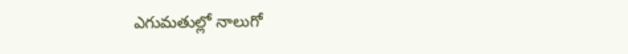ఎగుమతుల్లో నాలుగో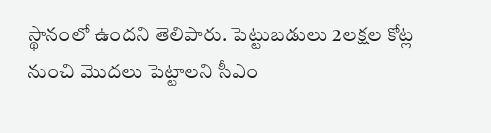స్థానంలో ఉందని తెలిపారు. పెట్టుబడులు 2లక్షల కోట్ల నుంచి మొదలు పెట్టాలని సీఎం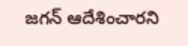జగన్‌ ఆదేశించారని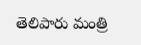తెలిపారు మంత్రి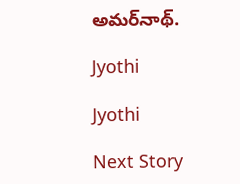అమర్‌నాథ్‌.

Jyothi

Jyothi

Next Story